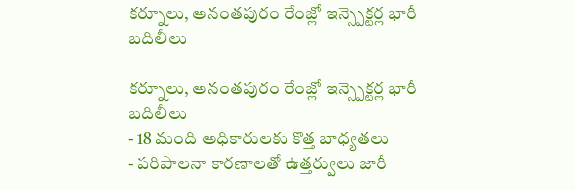కర్నూలు, అనంతపురం రేంజ్లో ఇన్స్పెక్టర్ల భారీ బదిలీలు

కర్నూలు, అనంతపురం రేంజ్లో ఇన్స్పెక్టర్ల భారీ బదిలీలు
- 18 మంది అధికారులకు కొత్త బాధ్యతలు
- పరిపాలనా కారణాలతో ఉత్తర్వులు జారీ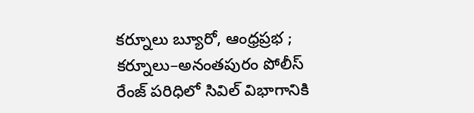కర్నూలు బ్యూరో, ఆంధ్రప్రభ ; కర్నూలు–అనంతపురం పోలీస్ రేంజ్ పరిధిలో సివిల్ విభాగానికి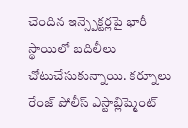చెందిన ఇన్స్పెక్టర్లపై భారీ స్థాయిలో బదిలీలు చోటుచేసుకున్నాయి. కర్నూలు రేంజ్ పోలీస్ ఎస్టాబ్లిష్మెంట్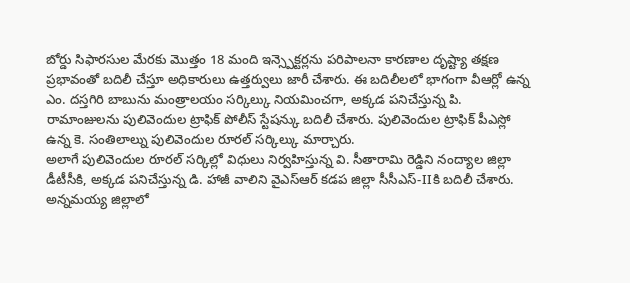బోర్డు సిఫారసుల మేరకు మొత్తం 18 మంది ఇన్స్పెక్టర్లను పరిపాలనా కారణాల దృష్ట్యా తక్షణ ప్రభావంతో బదిలీ చేస్తూ అధికారులు ఉత్తర్వులు జారీ చేశారు. ఈ బదిలీలలో భాగంగా వీఆర్లో ఉన్న ఎం. దస్తగిరి బాబును మంత్రాలయం సర్కిల్కు నియమించగా, అక్కడ పనిచేస్తున్న పి. రామాంజులను పులివెందుల ట్రాఫిక్ పోలీస్ స్టేషన్కు బదిలీ చేశారు. పులివెందుల ట్రాఫిక్ పీఎస్లో ఉన్న కె. సంతిలాల్ను పులివెందుల రూరల్ సర్కిల్కు మార్చారు.
అలాగే పులివెందుల రూరల్ సర్కిల్లో విధులు నిర్వహిస్తున్న వి. సీతారామి రెడ్డిని నంద్యాల జిల్లా డీటీసీకి, అక్కడ పనిచేస్తున్న డి. హాజీ వాలిని వైఎస్ఆర్ కడప జిల్లా సీసీఎస్-IIకి బదిలీ చేశారు. అన్నమయ్య జిల్లాలో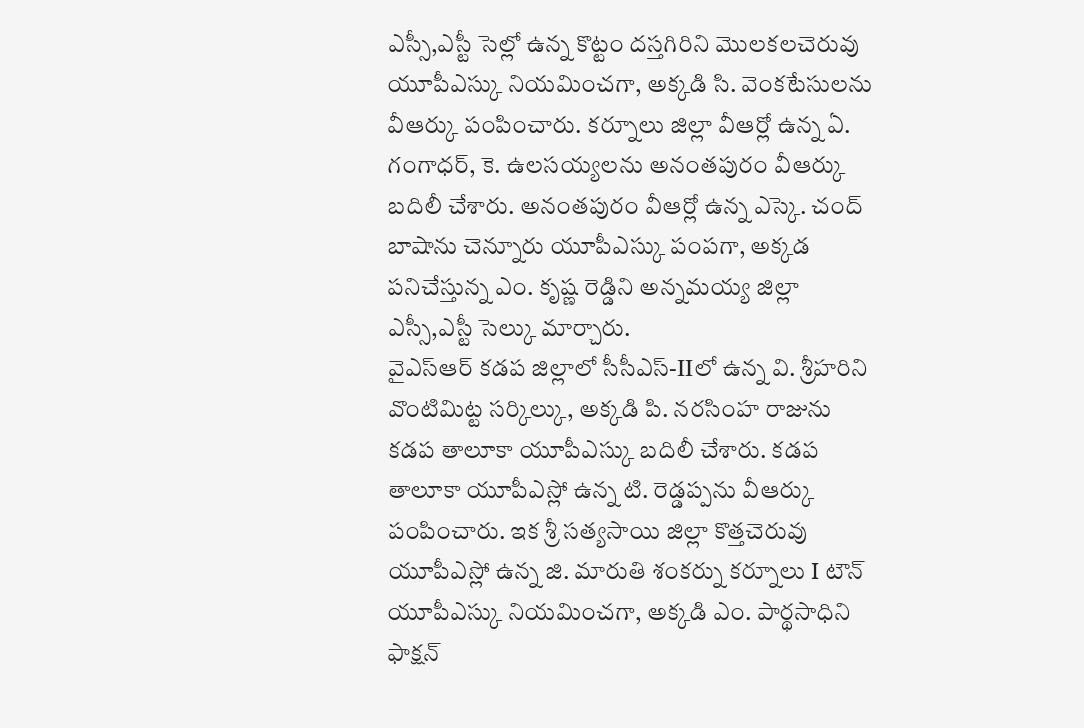ఎస్సీ,ఎస్టీ సెల్లో ఉన్న కొట్టం దస్తగిరిని మొలకలచెరువు యూపీఎస్కు నియమించగా, అక్కడి సి. వెంకటేసులను వీఆర్కు పంపించారు. కర్నూలు జిల్లా వీఆర్లో ఉన్న ఏ. గంగాధర్, కె. ఉలసయ్యలను అనంతపురం వీఆర్కు బదిలీ చేశారు. అనంతపురం వీఆర్లో ఉన్న ఎస్కె. చంద్ బాషాను చెన్నూరు యూపీఎస్కు పంపగా, అక్కడ పనిచేస్తున్న ఎం. కృష్ణ రెడ్డిని అన్నమయ్య జిల్లా ఎస్సీ,ఎస్టీ సెల్కు మార్చారు.
వైఎస్ఆర్ కడప జిల్లాలో సీసీఎస్-IIలో ఉన్న వి. శ్రీహరిని వొంటిమిట్ట సర్కిల్కు, అక్కడి పి. నరసింహ రాజును కడప తాలూకా యూపీఎస్కు బదిలీ చేశారు. కడప తాలూకా యూపీఎస్లో ఉన్న టి. రెడ్డప్పను వీఆర్కు పంపించారు. ఇక శ్రీ సత్యసాయి జిల్లా కొత్తచెరువు యూపీఎస్లో ఉన్న జి. మారుతి శంకర్ను కర్నూలు I టౌన్ యూపీఎస్కు నియమించగా, అక్కడి ఎం. పార్థసాధిని ఫాక్షన్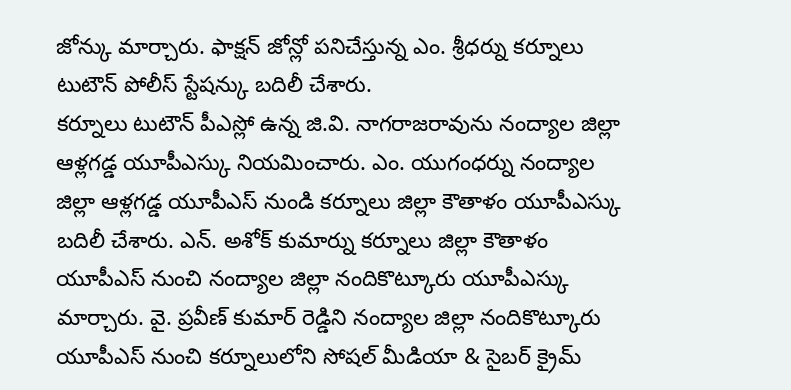జోన్కు మార్చారు. ఫాక్షన్ జోన్లో పనిచేస్తున్న ఎం. శ్రీధర్ను కర్నూలు టుటౌన్ పోలీస్ స్టేషన్కు బదిలీ చేశారు.
కర్నూలు టుటౌన్ పీఎస్లో ఉన్న జి.వి. నాగరాజరావును నంద్యాల జిల్లా ఆళ్లగడ్డ యూపీఎస్కు నియమించారు. ఎం. యుగంధర్ను నంద్యాల జిల్లా ఆళ్లగడ్డ యూపీఎస్ నుండి కర్నూలు జిల్లా కౌతాళం యూపీఎస్కు బదిలీ చేశారు. ఎన్. అశోక్ కుమార్ను కర్నూలు జిల్లా కౌతాళం యూపీఎస్ నుంచి నంద్యాల జిల్లా నందికొట్కూరు యూపీఎస్కు మార్చారు. వై. ప్రవీణ్ కుమార్ రెడ్డిని నంద్యాల జిల్లా నందికొట్కూరు యూపీఎస్ నుంచి కర్నూలులోని సోషల్ మీడియా & సైబర్ క్రైమ్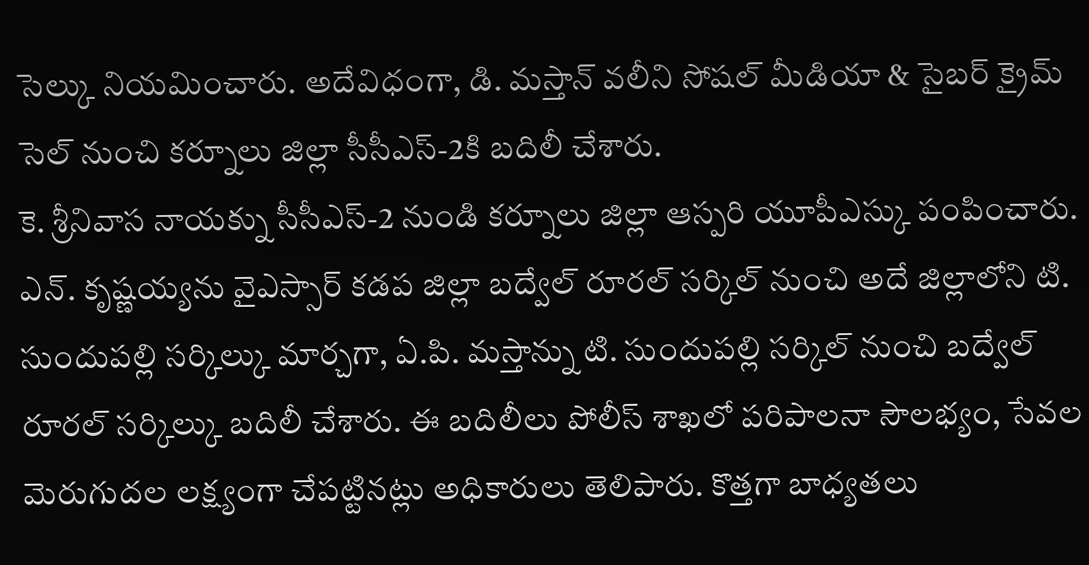సెల్కు నియమించారు. అదేవిధంగా, డి. మస్తాన్ వలీని సోషల్ మీడియా & సైబర్ క్రైమ్ సెల్ నుంచి కర్నూలు జిల్లా సీసీఎస్-2కి బదిలీ చేశారు.
కె. శ్రీనివాస నాయక్ను సీసీఎస్-2 నుండి కర్నూలు జిల్లా ఆస్పరి యూపీఎస్కు పంపించారు. ఎన్. కృష్ణయ్యను వైఎస్సార్ కడప జిల్లా బద్వేల్ రూరల్ సర్కిల్ నుంచి అదే జిల్లాలోని టి. సుందుపల్లి సర్కిల్కు మార్చగా, ఏ.పి. మస్తాన్ను టి. సుందుపల్లి సర్కిల్ నుంచి బద్వేల్ రూరల్ సర్కిల్కు బదిలీ చేశారు. ఈ బదిలీలు పోలీస్ శాఖలో పరిపాలనా సౌలభ్యం, సేవల మెరుగుదల లక్ష్యంగా చేపట్టినట్లు అధికారులు తెలిపారు. కొత్తగా బాధ్యతలు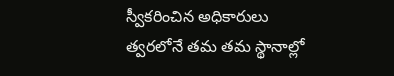స్వీకరించిన అధికారులు త్వరలోనే తమ తమ స్థానాల్లో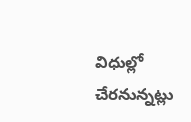విధుల్లో చేరనున్నట్లు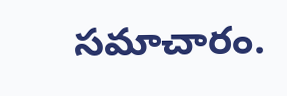సమాచారం.